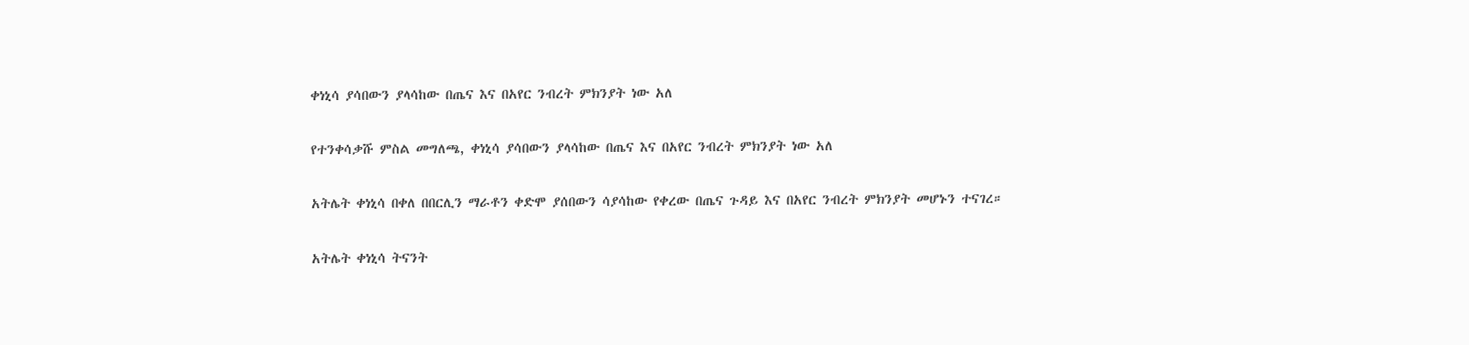ቀነኒሳ ያሳበውን ያላሳከው በጤና እና በአየር ንብረት ምክንያት ነው አለ

የተንቀሳቃሹ ምስል መግለጫ, ቀነኒሳ ያሳበውን ያላሳከው በጤና እና በአየር ንብረት ምክንያት ነው አለ

አትሌት ቀነኒሳ በቀለ በበርሊን ማራቶን ቀድሞ ያሰበውን ሳያሳከው የቀረው በጤና ጉዳይ እና በአየር ንብረት ምክንያት መሆኑን ተናገረ።

አትሌት ቀነኒሳ ትናንት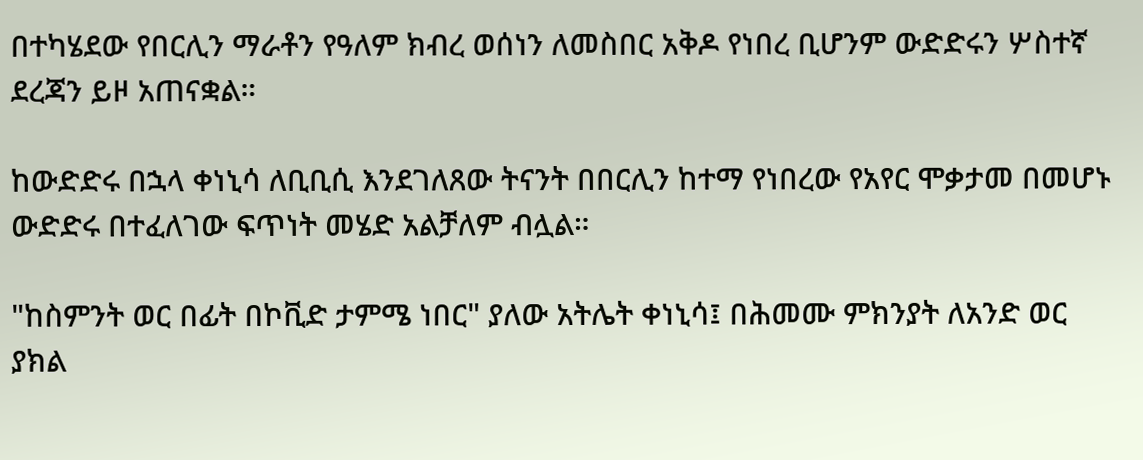በተካሄደው የበርሊን ማራቶን የዓለም ክብረ ወሰነን ለመስበር አቅዶ የነበረ ቢሆንም ውድድሩን ሦስተኛ ደረጃን ይዞ አጠናቋል።

ከውድድሩ በኋላ ቀነኒሳ ለቢቢሲ እንደገለጸው ትናንት በበርሊን ከተማ የነበረው የአየር ሞቃታመ በመሆኑ ውድድሩ በተፈለገው ፍጥነት መሄድ አልቻለም ብሏል።

"ከስምንት ወር በፊት በኮቪድ ታምሜ ነበር" ያለው አትሌት ቀነኒሳ፤ በሕመሙ ምክንያት ለአንድ ወር ያክል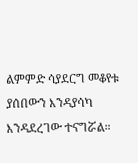ልምምድ ሳያደርግ መቆየቱ ያሰበውን እንዳያሳካ እንዳደረገው ተናግሯል።